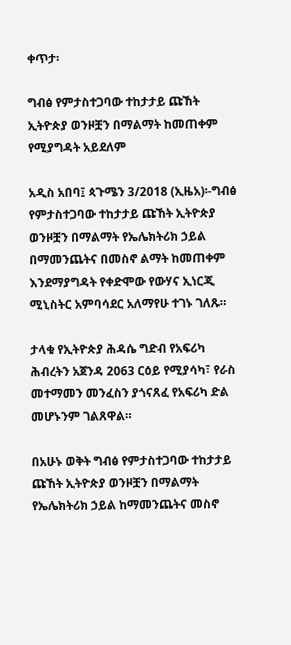ቀጥታ፡

ግብፅ የምታስተጋባው ተከታታይ ጩኸት ኢትዮጵያ ወንዞቿን በማልማት ከመጠቀም የሚያግዳት አይደለም

አዲስ አበባ፤ ጳጉሜን 3/2018 (ኢዜአ)፡-ግብፅ የምታስተጋባው ተከታታይ ጩኸት ኢትዮጵያ ወንዞቿን በማልማት የኤሌክትሪክ ኃይል በማመንጨትና በመስኖ ልማት ከመጠቀም እንደማያግዳት የቀድሞው የውሃና ኢነርጂ ሚኒስትር አምባሳደር አለማየሁ ተገኑ ገለጹ።

ታላቁ የኢትዮጵያ ሕዳሴ ግድብ የአፍሪካ ሕብረትን አጀንዳ 2063 ርዕይ የሚያሳካ፣ የራስ መተማመን መንፈስን ያጎናጸፈ የአፍሪካ ድል መሆኑንም ገልጸዋል።

በአሁኑ ወቅት ግብፅ የምታስተጋባው ተከታታይ ጩኸት ኢትዮጵያ ወንዞቿን በማልማት የኤሌክትሪክ ኃይል ከማመንጨትና መስኖ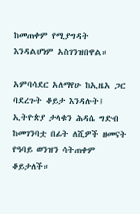ከመጠቀም የሚያግዳት እንዳልሆነም አስገንዝበዋል።

አምባሳደር አለማየሁ ከኢዜአ ጋር ባደረጉት ቆይታ እንዳሉት፤ ኢትዮጵያ ታላቁን ሕዳሴ ግድብ ከመገንባቷ በፊት ለሺዎች ዘመናት የዓባይ ወንዝን ሳትጠቀም ቆይታለች።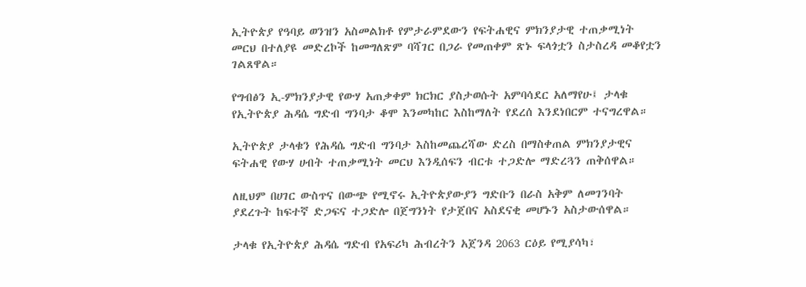ኢትዮጵያ የዓባይ ወንዝን አስመልክቶ የምታራምደውን የፍትሐዊና ምክንያታዊ ተጠቃሚነት መርህ በተለያዩ መድረኮች ከመግለጽም ባሻገር በጋራ የመጠቀም ጽኑ ፍላጎቷን ስታስረዳ መቆየቷን ገልጸዋል።

የግብፅን ኢ-ምክንያታዊ የውሃ አጠቃቀም ክርክር ያስታወሱት አምባሳደር አለማየሁ፤ ታላቁ የኢትዮጵያ ሕዳሴ ግድብ ግንባታ ቆሞ እንመካከር እስከማለት የደረሰ እንደነበርም ተናግረዋል።

ኢትዮጵያ ታላቁን የሕዳሴ ግድብ ግንባታ እስከመጨረሻው ድረስ በማስቀጠል ምክንያታዊና ፍትሐዊ የውሃ ሀብት ተጠቃሚነት መርህ እንዲሰፍን ብርቱ ተጋድሎ ማድረጓን ጠቅሰዋል።

ለዚህም በሀገር ውስጥና በውጭ የሚኖሩ ኢትዮጵያውያን ግድቡን በራስ አቅም ለመገንባት ያደረጉት ከፍተኛ ድጋፍና ተጋድሎ በጀግንነት የታጀበና አስደናቂ መሆኑን አስታውሰዋል።

ታላቁ የኢትዮጵያ ሕዳሴ ግድብ የአፍሪካ ሕብረትን አጀንዳ 2063 ርዕይ የሚያሳካ፣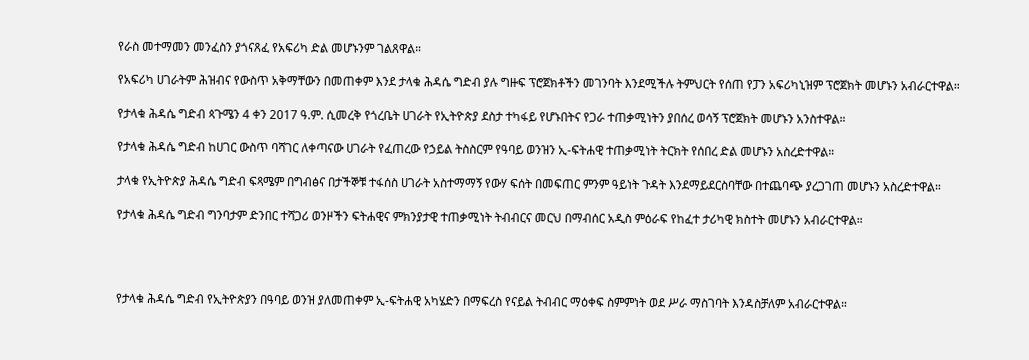የራስ መተማመን መንፈስን ያጎናጸፈ የአፍሪካ ድል መሆኑንም ገልጸዋል።

የአፍሪካ ሀገራትም ሕዝብና የውስጥ አቅማቸውን በመጠቀም እንደ ታላቁ ሕዳሴ ግድብ ያሉ ግዙፍ ፕሮጀክቶችን መገንባት እንደሚችሉ ትምህርት የሰጠ የፓን አፍሪካኒዝም ፕሮጀክት መሆኑን አብራርተዋል።

የታላቁ ሕዳሴ ግድብ ጳጉሜን 4 ቀን 2017 ዓ.ም. ሲመረቅ የጎረቤት ሀገራት የኢትዮጵያ ደስታ ተካፋይ የሆኑበትና የጋራ ተጠቃሚነትን ያበሰረ ወሳኝ ፕሮጀክት መሆኑን አንስተዋል።

የታላቁ ሕዳሴ ግድብ ከሀገር ውስጥ ባሻገር ለቀጣናው ሀገራት የፈጠረው የኃይል ትስስርም የዓባይ ወንዝን ኢ-ፍትሐዊ ተጠቃሚነት ትርክት የሰበረ ድል መሆኑን አስረድተዋል።

ታላቁ የኢትዮጵያ ሕዳሴ ግድብ ፍጻሜም በግብፅና በታችኞቹ ተፋሰስ ሀገራት አስተማማኝ የውሃ ፍሰት በመፍጠር ምንም ዓይነት ጉዳት እንደማይደርስባቸው በተጨባጭ ያረጋገጠ መሆኑን አስረድተዋል።

የታላቁ ሕዳሴ ግድብ ግንባታም ድንበር ተሻጋሪ ወንዞችን ፍትሐዊና ምክንያታዊ ተጠቃሚነት ትብብርና መርህ በማብሰር አዲስ ምዕራፍ የከፈተ ታሪካዊ ክስተት መሆኑን አብራርተዋል።




የታላቁ ሕዳሴ ግድብ የኢትዮጵያን በዓባይ ወንዝ ያለመጠቀም ኢ-ፍትሐዊ አካሄድን በማፍረስ የናይል ትብብር ማዕቀፍ ስምምነት ወደ ሥራ ማስገባት እንዳስቻለም አብራርተዋል።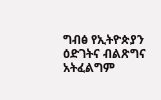ግብፅ የኢትዮጵያን ዕድገትና ብልጽግና አትፈልግም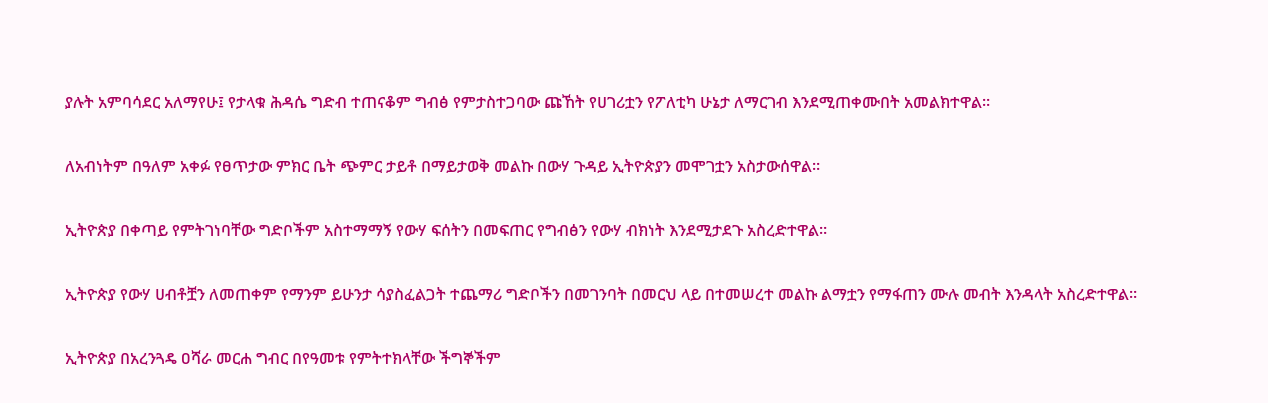ያሉት አምባሳደር አለማየሁ፤ የታላቁ ሕዳሴ ግድብ ተጠናቆም ግብፅ የምታስተጋባው ጩኸት የሀገሪቷን የፖለቲካ ሁኔታ ለማርገብ እንደሚጠቀሙበት አመልክተዋል።

ለአብነትም በዓለም አቀፉ የፀጥታው ምክር ቤት ጭምር ታይቶ በማይታወቅ መልኩ በውሃ ጉዳይ ኢትዮጵያን መሞገቷን አስታውሰዋል።

ኢትዮጵያ በቀጣይ የምትገነባቸው ግድቦችም አስተማማኝ የውሃ ፍሰትን በመፍጠር የግብፅን የውሃ ብክነት እንደሚታደጉ አስረድተዋል።

ኢትዮጵያ የውሃ ሀብቶቿን ለመጠቀም የማንም ይሁንታ ሳያስፈልጋት ተጨማሪ ግድቦችን በመገንባት በመርህ ላይ በተመሠረተ መልኩ ልማቷን የማፋጠን ሙሉ መብት እንዳላት አስረድተዋል።

ኢትዮጵያ በአረንጓዴ ዐሻራ መርሐ ግብር በየዓመቱ የምትተክላቸው ችግኞችም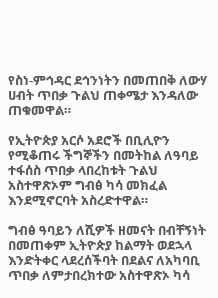የስነ-ምኅዳር ደኅንነትን በመጠበቅ ለውሃ ሀብት ጥበቃ ጉልህ ጠቀሜታ እንዳለው ጠቁመዋል።

የኢትዮጵያ አርሶ አደሮች በቢሊዮን የሚቆጠሩ ችግኞችን በመትከል ለዓባይ ተፋሰስ ጥበቃ ላበረከቱት ጉልህ አስተዋጽኦም ግብፅ ካሳ መክፈል እንደሚኖርባት አስረድተዋል።

ግብፅ ዓባይን ለሺዎች ዘመናት በብቸኝነት በመጠቀም ኢትዮጵያ ከልማት ወደኋላ እንድትቀር ላደረሰችባት በደልና ለአካባቢ ጥበቃ ለምታበረክተው አስተዋጽኦ ካሳ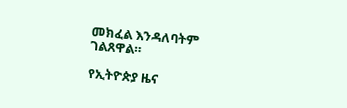መክፈል እንዳለባትም ገልጸዋል።

የኢትዮጵያ ዜና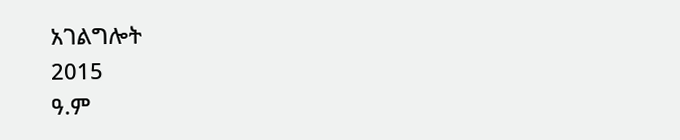አገልግሎት
2015
ዓ.ም